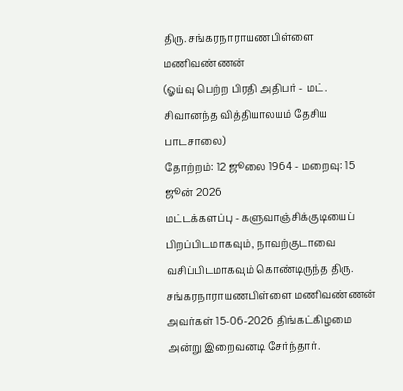திரு. சங்கரநாராயணபிள்ளை மணிவண்ணன்
(ஓய்வு பெற்ற பிரதி அதிபர் - மட். சிவானந்த வித்தியாலயம் தேசிய பாடசாலை)
தோற்றம்: 12 ஜூலை 1964 - மறைவு: 15 ஜூன் 2026
மட்டக்களப்பு - களுவாஞ்சிக்குடியைப் பிறப்பிடமாகவும், நாவற்குடாவை வசிப்பிடமாகவும் கொண்டிருந்த திரு. சங்கரநாராயணபிள்ளை மணிவண்ணன் அவர்கள் 15-06-2026 திங்கட்கிழமை அன்று இறைவனடி சேர்ந்தார்.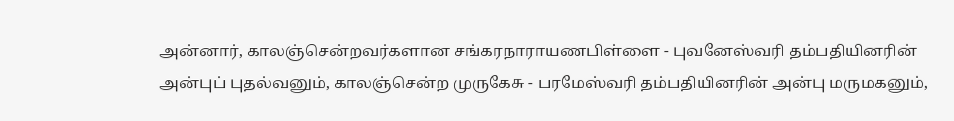அன்னார், காலஞ்சென்றவர்களான சங்கரநாராயணபிள்ளை - புவனேஸ்வரி தம்பதியினரின் அன்புப் புதல்வனும், காலஞ்சென்ற முருகேசு - பரமேஸ்வரி தம்பதியினரின் அன்பு மருமகனும்,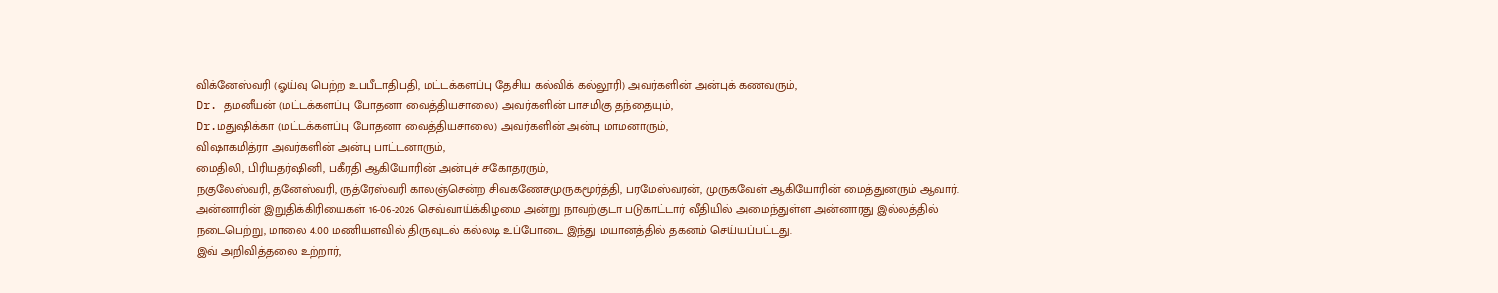விக்னேஸ்வரி (ஓய்வு பெற்ற உபபீடாதிபதி, மட்டக்களப்பு தேசிய கல்விக் கல்லூரி) அவர்களின் அன்புக் கணவரும்,
Dr. தமனீயன் (மட்டக்களப்பு போதனா வைத்தியசாலை) அவர்களின் பாசமிகு தந்தையும்,
Dr.மதுஷிக்கா (மட்டக்களப்பு போதனா வைத்தியசாலை) அவர்களின் அன்பு மாமனாரும்,
விஷாகமித்ரா அவர்களின் அன்பு பாட்டனாரும்,
மைதிலி, பிரியதர்ஷினி, பகீரதி ஆகியோரின் அன்புச் சகோதரரும்,
நகுலேஸ்வரி, தனேஸ்வரி, ருத்ரேஸ்வரி காலஞ்சென்ற சிவகணேசமுருகமூர்த்தி, பரமேஸ்வரன், முருகவேள் ஆகியோரின் மைத்துனரும் ஆவார்.
அன்னாரின் இறுதிக்கிரியைகள் 16-06-2026 செவ்வாய்க்கிழமை அன்று நாவற்குடா படுகாட்டார் வீதியில் அமைந்துள்ள அன்னாரது இல்லத்தில் நடைபெற்று, மாலை 4.00 மணியளவில் திருவுடல் கல்லடி உப்போடை இந்து மயானத்தில் தகனம் செய்யப்பட்டது.
இவ் அறிவித்தலை உற்றார்,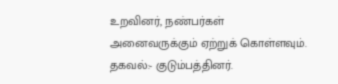உறவினர், நண்பர்கள் அனைவருக்கும் ஏற்றுக் கொள்ளவும்.
தகவல்:- குடும்பத்தினர்.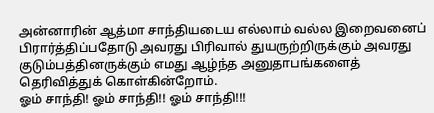அன்னாரின் ஆத்மா சாந்தியடைய எல்லாம் வல்ல இறைவனைப் பிரார்த்திப்பதோடு அவரது பிரிவால் துயருற்றிருக்கும் அவரது குடும்பத்தினருக்கும் எமது ஆழ்ந்த அனுதாபங்களைத் தெரிவித்துக் கொள்கின்றோம்.
ஓம் சாந்தி! ஓம் சாந்தி!! ஓம் சாந்தி!!!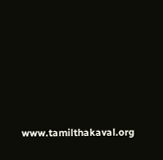www.tamilthakaval.org